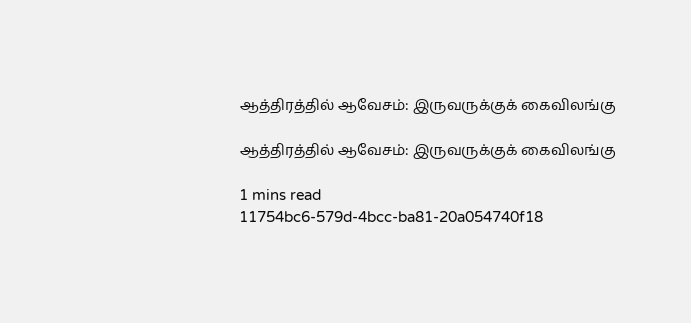ஆத்திரத்தில் ஆவேசம்: இருவருக்குக் கைவிலங்கு

ஆத்திரத்தில் ஆவேசம்: இருவருக்குக் கைவிலங்கு

1 mins read
11754bc6-579d-4bcc-ba81-20a054740f18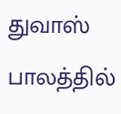துவாஸ் பாலத்தில்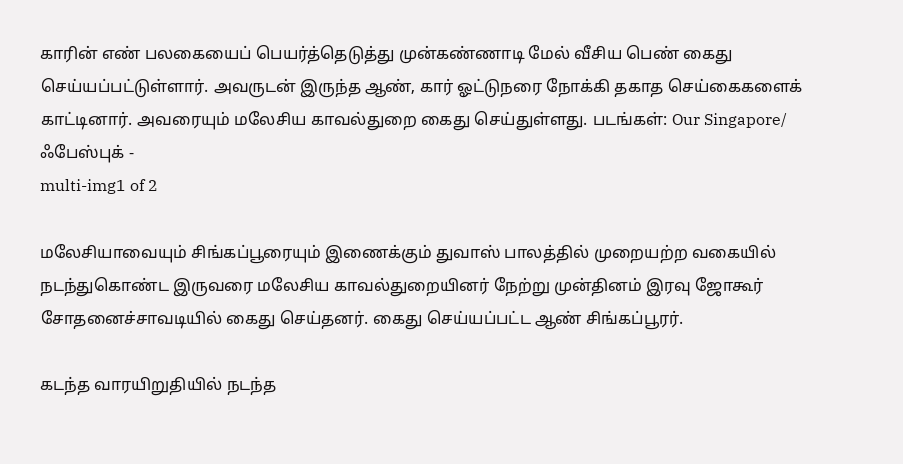காரின் எண் பலகையைப் பெயர்த்தெடுத்து முன்கண்ணாடி மேல் வீசிய பெண் கைது செய்யப்பட்டுள்ளார். அவருடன் இருந்த ஆண், கார் ஓட்டுநரை நோக்கி தகாத செய்கைகளைக் காட்டினார். அவரையும் மலேசிய காவல்துறை கைது செய்துள்ளது. படங்கள்: Our Singapore/ ஃபேஸ்புக் -
multi-img1 of 2

மலேசியாவையும் சிங்கப்பூரையும் இணைக்கும் துவாஸ் பாலத்தில் முறையற்ற வகையில் நடந்துகொண்ட இருவரை மலேசிய காவல்துறையினர் நேற்று முன்தினம் இரவு ஜோகூர் சோதனைச்சாவடியில் கைது செய்தனர். கைது செய்யப்பட்ட ஆண் சிங்கப்பூரர்.

கடந்த வாரயிறுதியில் நடந்த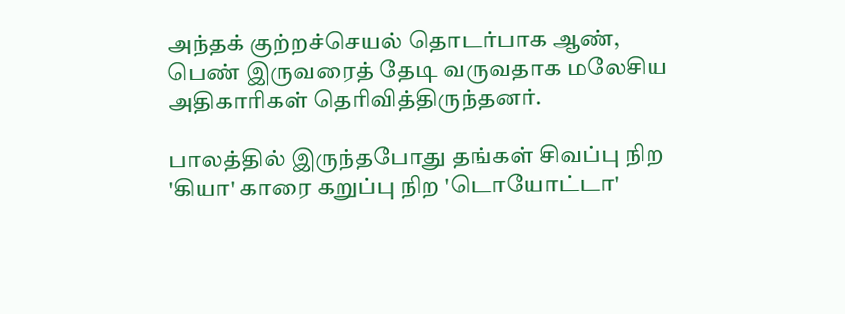அந்தக் குற்றச்செயல் தொடர்பாக ஆண், பெண் இருவரைத் தேடி வருவதாக மலேசிய அதிகாரிகள் தெரிவித்திருந்தனர்.

பாலத்தில் இருந்தபோது தங்கள் சிவப்பு நிற 'கியா' காரை கறுப்பு நிற 'டொயோட்டா'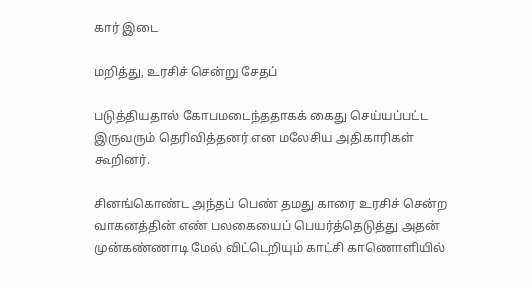கார் இடை

மறித்து, உரசிச் சென்று சேதப்

படுத்தியதால் கோபமடைந்ததாகக் கைது செய்யப்பட்ட இருவரும் தெரிவித்தனர் என மலேசிய அதிகாரிகள் கூறினர்.

சினங்கொண்ட அந்தப் பெண் தமது காரை உரசிச் சென்ற வாகனத்தின் எண் பலகையைப் பெயர்த்தெடுத்து அதன் முன்கண்ணாடி மேல் விட்டெறியும் காட்சி காணொளியில்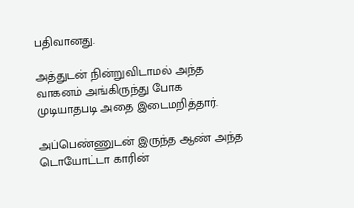பதிவானது.

அத்துடன் நின்றுவிடாமல் அந்த வாகனம் அங்கிருந்து போக முடியாதபடி அதை இடைமறித்தார்.

அப்பெண்ணுடன் இருந்த ஆண் அந்த டொயோட்டா காரின்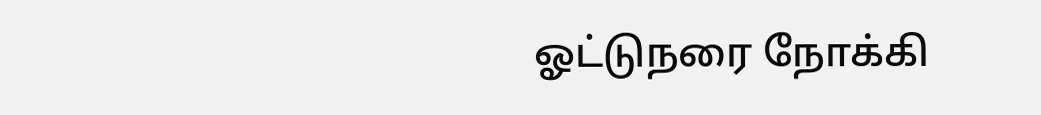ஓட்டுநரை நோக்கி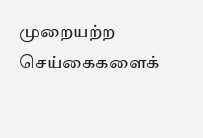முறையற்ற செய்கைகளைக்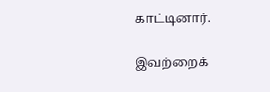காட்டினார்.

இவற்றைக்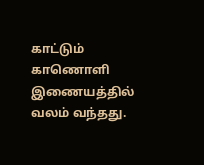காட்டும் காணொளி இணையத்தில் வலம் வந்தது.